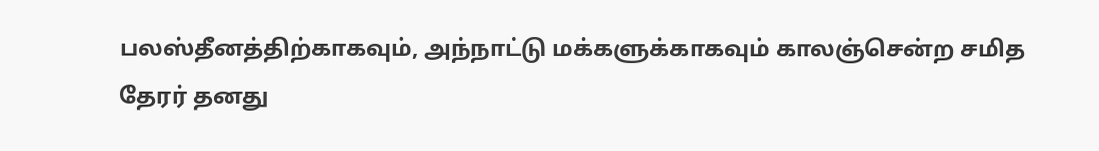பலஸ்தீனத்திற்காகவும், அந்நாட்டு மக்களுக்காகவும் காலஞ்சென்ற சமித தேரர் தனது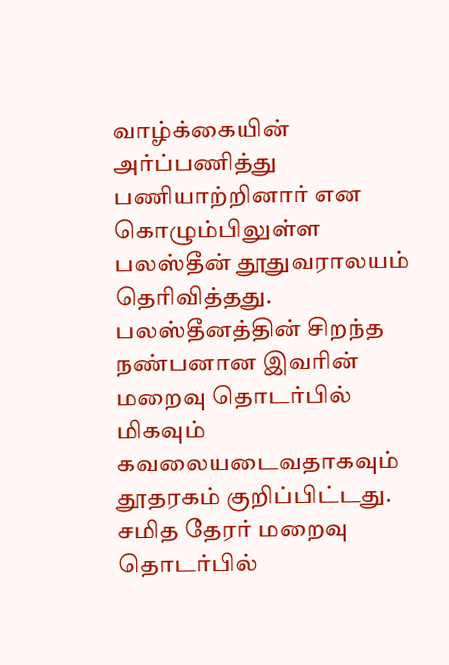வாழ்க்கையின் அர்ப்பணித்து பணியாற்றினார் என கொழும்பிலுள்ள பலஸ்தீன் தூதுவராலயம் தெரிவித்தது.
பலஸ்தீனத்தின் சிறந்த நண்பனான இவரின் மறைவு தொடர்பில் மிகவும் கவலையடைவதாகவும் தூதரகம் குறிப்பிட்டது.
சமித தேரர் மறைவு தொடர்பில்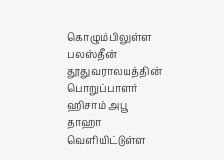கொழும்பிலுள்ள பலஸ்தீன் தூதுவராலயத்தின் பொறுப்பாளர் ஹிசாம் அபூ தாஹா வெளியிட்டுள்ள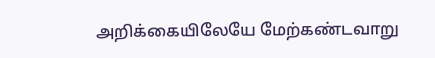அறிக்கையிலேயே மேற்கண்டவாறு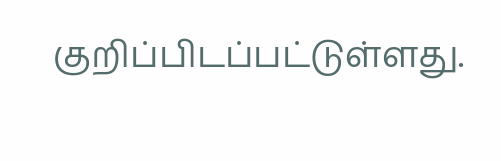குறிப்பிடப்பட்டுள்ளது.